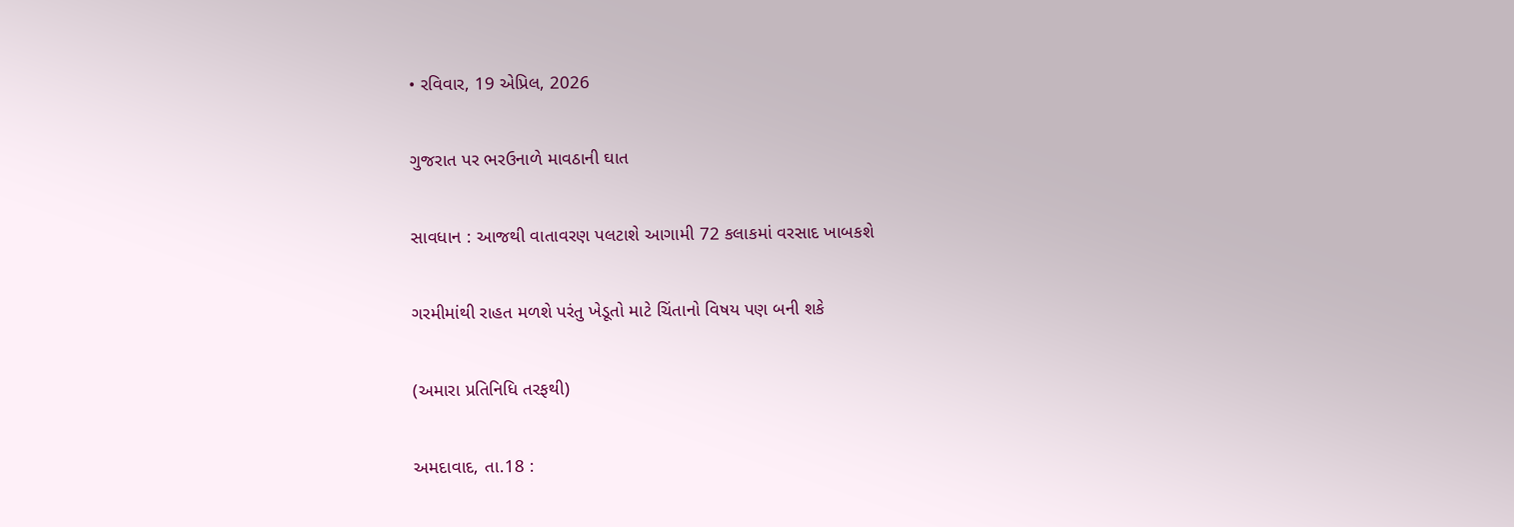• રવિવાર, 19 એપ્રિલ, 2026

ગુજરાત પર ભરઉનાળે માવઠાની ઘાત

સાવધાન : આજથી વાતાવરણ પલટાશે આગામી 72 કલાકમાં વરસાદ ખાબકશે

ગરમીમાંથી રાહત મળશે પરંતુ ખેડૂતો માટે ચિંતાનો વિષય પણ બની શકે

(અમારા પ્રતિનિધિ તરફથી)

અમદાવાદ, તા.18 :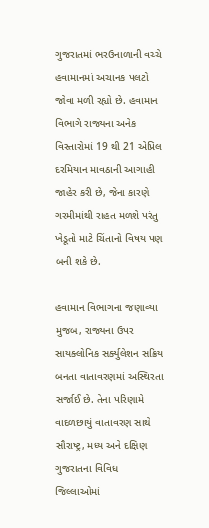ગુજરાતમાં ભરઉનાળાની વચ્ચે હવામાનમાં અચાનક પલટો જોવા મળી રહ્યો છે. હવામાન વિભાગે રાજ્યના અનેક વિસ્તારોમાં 19 થી 21 એપ્રિલ દરમિયાન માવઠાની આગાહી જાહેર કરી છે, જેના કારણે ગરમીમાંથી રાહત મળશે પરંતુ ખેડૂતો માટે ચિંતાનો વિષય પણ બની શકે છે.

હવામાન વિભાગના જણાવ્યા મુજબ, રાજ્યના ઉપર સાયક્લોનિક સર્ક્યુલેશન સક્રિય બનતા વાતાવરણમાં અસ્થિરતા સર્જાઈ છે. તેના પરિણામે વાદળછાયું વાતાવરણ સાથે સૌરાષ્ટ્ર, મધ્ય અને દક્ષિણ ગુજરાતના વિવિધ જિલ્લાઓમાં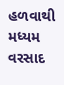હળવાથી મધ્યમ વરસાદ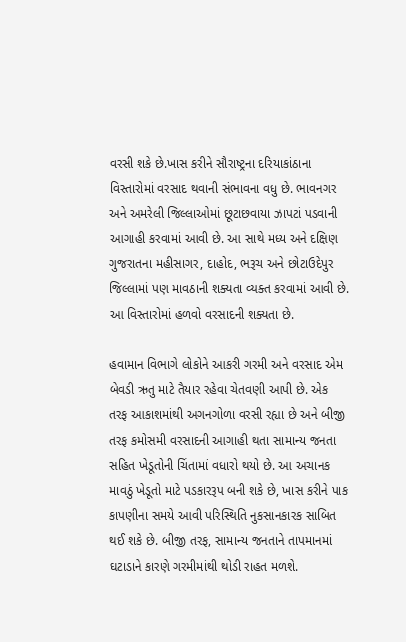વરસી શકે છે.ખાસ કરીને સૌરાષ્ટ્રના દરિયાકાંઠાના વિસ્તારોમાં વરસાદ થવાની સંભાવના વધુ છે. ભાવનગર અને અમરેલી જિલ્લાઓમાં છૂટાછવાયા ઝાપટાં પડવાની આગાહી કરવામાં આવી છે. આ સાથે મધ્ય અને દક્ષિણ ગુજરાતના મહીસાગર, દાહોદ, ભરૂચ અને છોટાઉદેપુર જિલ્લામાં પણ માવઠાની શક્યતા વ્યક્ત કરવામાં આવી છે. આ વિસ્તારોમાં હળવો વરસાદની શક્યતા છે.

હવામાન વિભાગે લોકોને આકરી ગરમી અને વરસાદ એમ બેવડી ઋતુ માટે તૈયાર રહેવા ચેતવણી આપી છે. એક તરફ આકાશમાંથી અગનગોળા વરસી રહ્યા છે અને બીજી તરફ કમોસમી વરસાદની આગાહી થતા સામાન્ય જનતા સહિત ખેડૂતોની ચિંતામાં વધારો થયો છે. આ અચાનક માવઠું ખેડૂતો માટે પડકારરૂપ બની શકે છે, ખાસ કરીને પાક કાપણીના સમયે આવી પરિસ્થિતિ નુકસાનકારક સાબિત થઈ શકે છે. બીજી તરફ, સામાન્ય જનતાને તાપમાનમાં ઘટાડાને કારણે ગરમીમાંથી થોડી રાહત મળશે.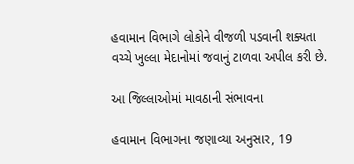હવામાન વિભાગે લોકોને વીજળી પડવાની શક્યતા વચ્ચે ખુલ્લા મેદાનોમાં જવાનું ટાળવા અપીલ કરી છે.

આ જિલ્લાઓમાં માવઠાની સંભાવના

હવામાન વિભાગના જણાવ્યા અનુસાર, 19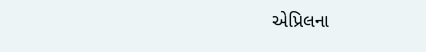એપ્રિલના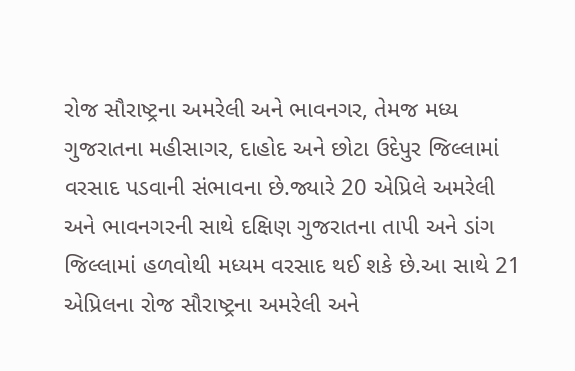રોજ સૌરાષ્ટ્રના અમરેલી અને ભાવનગર, તેમજ મધ્ય ગુજરાતના મહીસાગર, દાહોદ અને છોટા ઉદેપુર જિલ્લામાં વરસાદ પડવાની સંભાવના છે.જ્યારે 20 એપ્રિલે અમરેલી અને ભાવનગરની સાથે દક્ષિણ ગુજરાતના તાપી અને ડાંગ જિલ્લામાં હળવોથી મધ્યમ વરસાદ થઈ શકે છે.આ સાથે 21 એપ્રિલના રોજ સૌરાષ્ટ્રના અમરેલી અને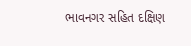ભાવનગર સહિત દક્ષિણ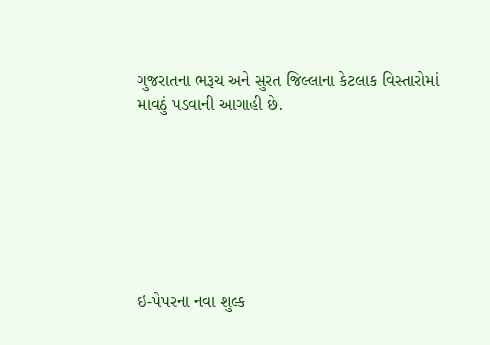ગુજરાતના ભરૂચ અને સુરત જિલ્લાના કેટલાક વિસ્તારોમાં માવઠું પડવાની આગાહી છે.







ઇ-પેપરના નવા શુલ્ક